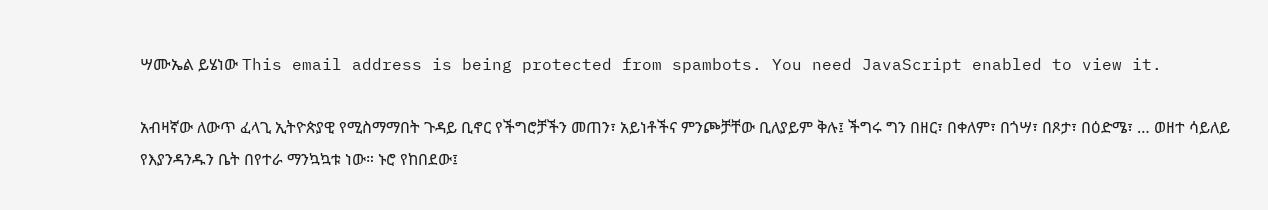ሣሙኤል ይሄነው This email address is being protected from spambots. You need JavaScript enabled to view it.

አብዛኛው ለውጥ ፈላጊ ኢትዮጵያዊ የሚስማማበት ጉዳይ ቢኖር የችግሮቻችን መጠን፣ አይነቶችና ምንጮቻቸው ቢለያይም ቅሉ፤ ችግሩ ግን በዘር፣ በቀለም፣ በጎሣ፣ በጾታ፣ በዕድሜ፣ … ወዘተ ሳይለይ የእያንዳንዱን ቤት በየተራ ማንኳኳቱ ነው። ኑሮ የከበደው፤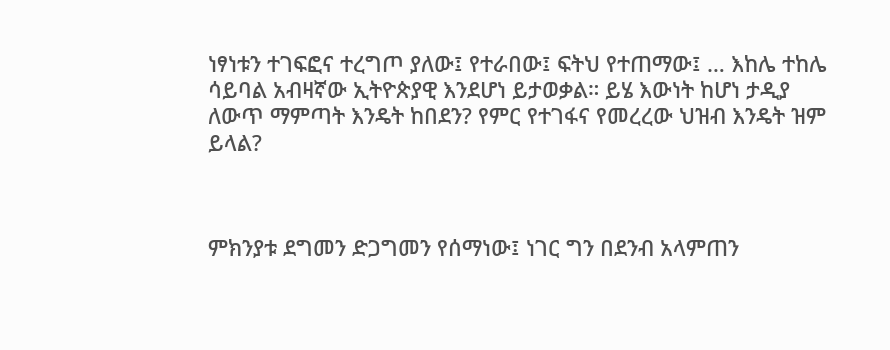ነፃነቱን ተገፍፎና ተረግጦ ያለው፤ የተራበው፤ ፍትህ የተጠማው፤ … እከሌ ተከሌ ሳይባል አብዛኛው ኢትዮጵያዊ እንደሆነ ይታወቃል። ይሄ እውነት ከሆነ ታዲያ ለውጥ ማምጣት እንዴት ከበደን? የምር የተገፋና የመረረው ህዝብ እንዴት ዝም ይላል?



ምክንያቱ ደግመን ድጋግመን የሰማነው፤ ነገር ግን በደንብ አላምጠን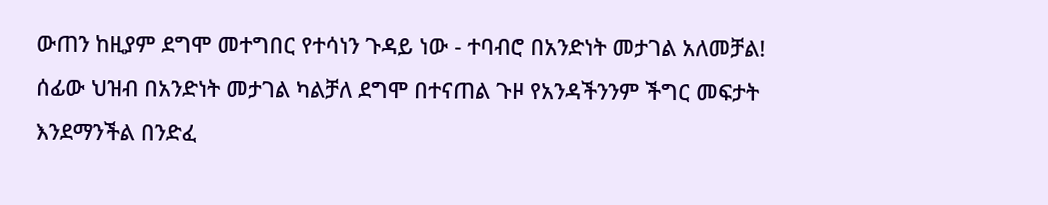ውጠን ከዚያም ደግሞ መተግበር የተሳነን ጉዳይ ነው - ተባብሮ በአንድነት መታገል አለመቻል! ሰፊው ህዝብ በአንድነት መታገል ካልቻለ ደግሞ በተናጠል ጉዞ የአንዳችንንም ችግር መፍታት እንደማንችል በንድፈ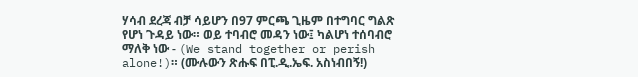ሃሳብ ደረጃ ብቻ ሳይሆን በ97 ምርጫ ጊዜም በተግባር ግልጽ የሆነ ጉዳይ ነው። ወይ ተባብሮ መዳን ነው፤ ካልሆነ ተሰባብሮ ማለቅ ነው - (We stand together or perish alone!)። (ሙሉውን ጽሑፍ በፒ.ዲ.ኤፍ. አስነብበኝ!)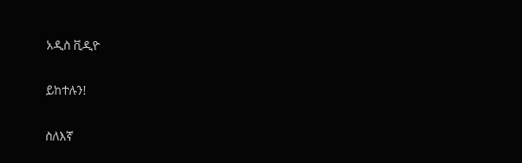አዲስ ቪዲዮ

ይከተሉን!

ስለእኛ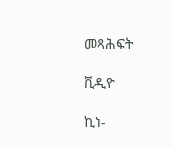መጻሕፍት

ቪዲዮ

ኪነ-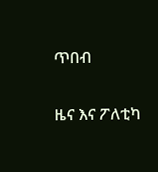ጥበብ

ዜና እና ፖለቲካ